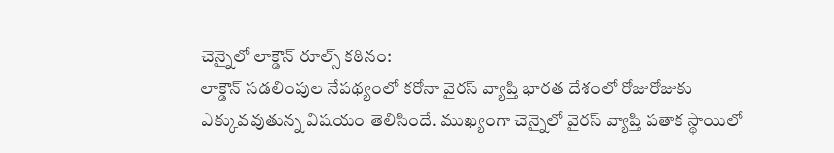చెన్నైలో లాక్డౌన్ రూల్స్ కఠినం:
లాక్డౌన్ సడలింపుల నేపథ్యంలో కరోనా వైరస్ వ్యాప్తి భారత దేశంలో రోజురోజుకు ఎక్కువవుతున్న విషయం తెలిసిందే. ముఖ్యంగా చెన్నైలో వైరస్ వ్యాప్తి పతాక స్థాయిలో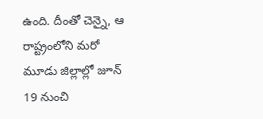ఉంది. దీంతో చెన్నై, ఆ రాష్ట్రంలోని మరో మూడు జిల్లాల్లో జూన్ 19 నుంచి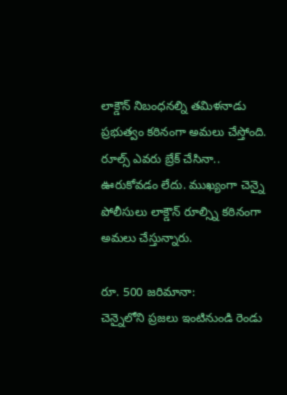లాక్డౌన్ నిబంధనల్ని తమిళనాడు ప్రభుత్వం కఠినంగా అమలు చేస్తోంది. రూల్స్ ఎవరు బ్రేక్ చేసినా.. ఊరుకోవడం లేదు. ముఖ్యంగా చెన్నై పోలీసులు లాక్డౌన్ రూల్స్ని కఠినంగా అమలు చేస్తున్నారు.

రూ. 500 జరిమానా:
చెన్నైలోని ప్రజలు ఇంటినుండి రెండు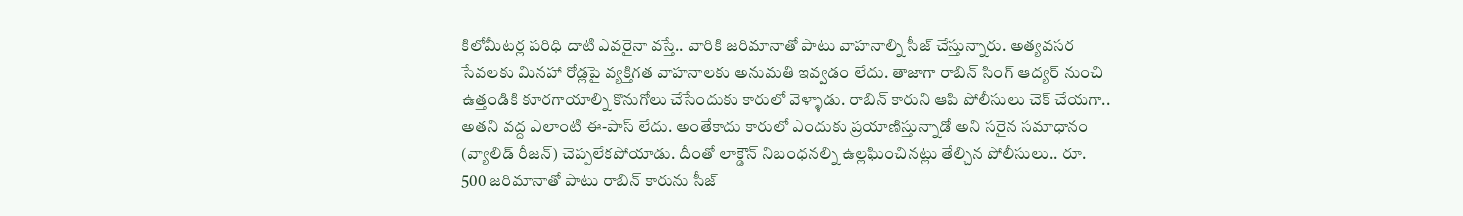కిలోమీటర్ల పరిధి దాటి ఎవరైనా వస్తే.. వారికి జరిమానాతో పాటు వాహనాల్ని సీజ్ చేస్తున్నారు. అత్యవసర సేవలకు మినహా రోడ్లపై వ్యక్తిగత వాహనాలకు అనుమతి ఇవ్వడం లేదు. తాజాగా రాబిన్ సింగ్ ఆద్యర్ నుంచి ఉత్తండికి కూరగాయాల్ని కొనుగోలు చేసేందుకు కారులో వెళ్ళాడు. రాబిన్ కారుని ఆపి పోలీసులు చెక్ చేయగా.. అతని వద్ద ఎలాంటి ఈ-పాస్ లేదు. అంతేకాదు కారులో ఎందుకు ప్రయాణిస్తున్నాడో అని సరైన సమాధానం (వ్యాలిడ్ రీజన్) చెప్పలేకపోయాడు. దీంతో లాక్డౌన్ నిబంధనల్ని ఉల్లఘించినట్లు తేల్చిన పోలీసులు.. రూ. 500 జరిమానాతో పాటు రాబిన్ కారును సీజ్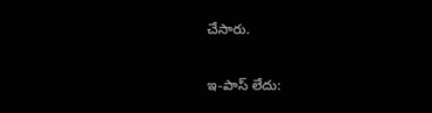చేసారు.

ఇ-పాస్ లేదు: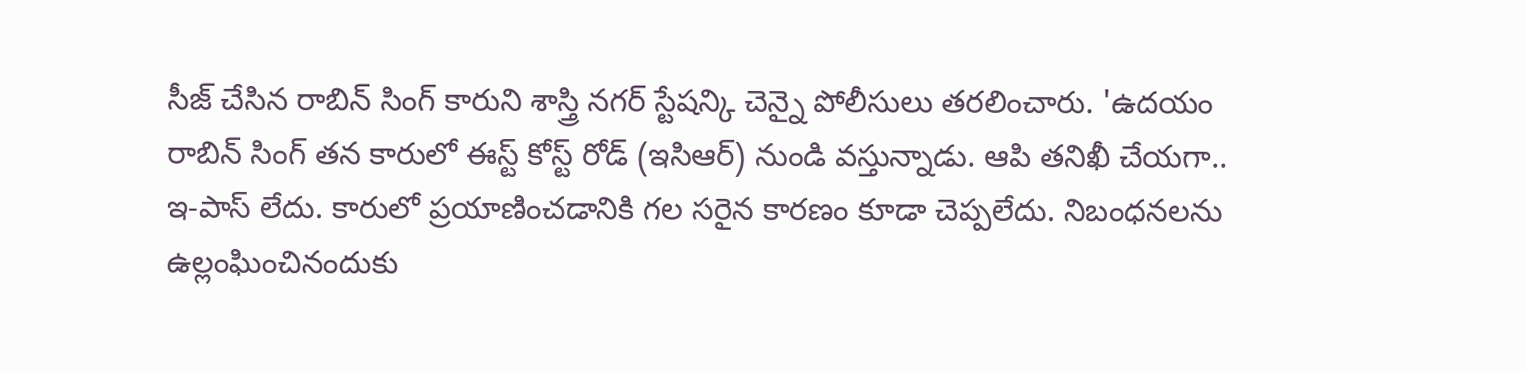సీజ్ చేసిన రాబిన్ సింగ్ కారుని శాస్త్రి నగర్ స్టేషన్కి చెన్నై పోలీసులు తరలించారు. 'ఉదయం రాబిన్ సింగ్ తన కారులో ఈస్ట్ కోస్ట్ రోడ్ (ఇసిఆర్) నుండి వస్తున్నాడు. ఆపి తనిఖీ చేయగా.. ఇ-పాస్ లేదు. కారులో ప్రయాణించడానికి గల సరైన కారణం కూడా చెప్పలేదు. నిబంధనలను ఉల్లంఘించినందుకు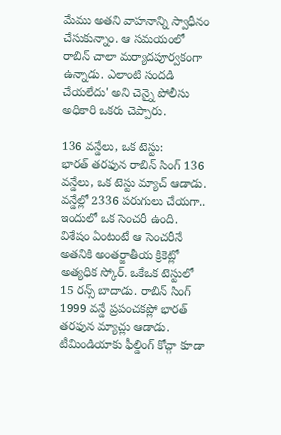మేము అతని వాహనాన్ని స్వాధీనం చేసుకున్నాం. ఆ సమయంలో రాబిన్ చాలా మర్యాదపూర్వకంగా ఉన్నాడు. ఎలాంటి సందడి చేయలేదు' అని చెన్నై పోలీసు అధికారి ఒకరు చెప్పారు.

136 వన్డేలు, ఒక టెస్టు:
భారత్ తరఫున రాబిన్ సింగ్ 136 వన్డేలు, ఒక టెస్టు మ్యాచ్ ఆడాడు. వన్డేల్లో 2336 పరుగులు చేయగా.. ఇందులో ఒక సెంచరీ ఉంది. విశేషం ఏంటంటే ఆ సెంచరీనే అతనికి అంతర్జాతీయ క్రికెట్లో అత్యధిక స్కోర్. ఒకేఒక టెస్టులో 15 రన్స్ బాదాడు. రాబిన్ సింగ్ 1999 వన్డే ప్రపంచకప్లో భారత్ తరఫున మ్యాచ్లు ఆడాడు. టీమిండియాకు ఫీల్డింగ్ కోచ్గా కూడా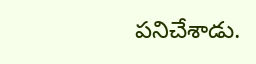పనిచేశాడు.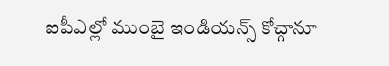ఐపీఎల్లో ముంబై ఇండియన్స్ కోచ్గానూ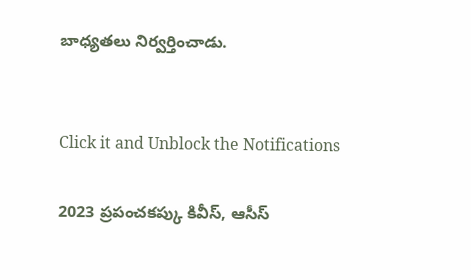బాధ్యతలు నిర్వర్తించాడు.


Click it and Unblock the Notifications

2023 ప్రపంచకప్కు కివీస్, ఆసీస్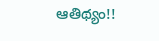ఆతిథ్యం!!